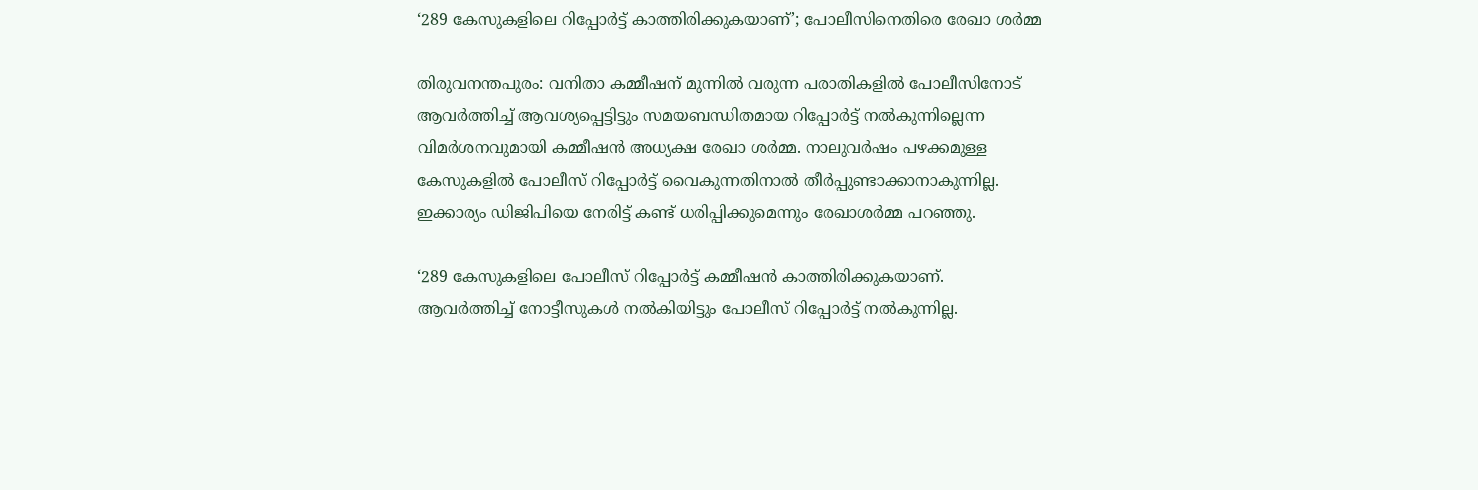‘289 കേസുകളിലെ റിപ്പോര്‍ട്ട് കാത്തിരിക്കുകയാണ്’; പോലീസിനെതിരെ രേഖാ ശര്‍മ്മ

തിരുവനന്തപുരം: വനിതാ കമ്മീഷന് മുന്നില്‍ വരുന്ന പരാതികളില്‍ പോലീസിനോട് ആവര്‍ത്തിച്ച് ആവശ്യപ്പെട്ടിട്ടും സമയബന്ധിതമായ റിപ്പോര്‍ട്ട് നല്‍കുന്നില്ലെന്ന വിമര്‍ശനവുമായി കമ്മീഷന്‍ അധ്യക്ഷ രേഖാ ശര്‍മ്മ. നാലുവര്‍ഷം പഴക്കമുള്ള കേസുകളില്‍ പോലീസ് റിപ്പോര്‍ട്ട് വൈകുന്നതിനാല്‍ തീര്‍പ്പുണ്ടാക്കാനാകുന്നില്ല. ഇക്കാര്യം ഡിജിപിയെ നേരിട്ട് കണ്ട് ധരിപ്പിക്കുമെന്നും രേഖാശര്‍മ്മ പറഞ്ഞു.

‘289 കേസുകളിലെ പോലീസ് റിപ്പോര്‍ട്ട് കമ്മീഷന്‍ കാത്തിരിക്കുകയാണ്. ആവര്‍ത്തിച്ച് നോട്ടീസുകള്‍ നല്‍കിയിട്ടും പോലീസ് റിപ്പോര്‍ട്ട് നല്‍കുന്നില്ല.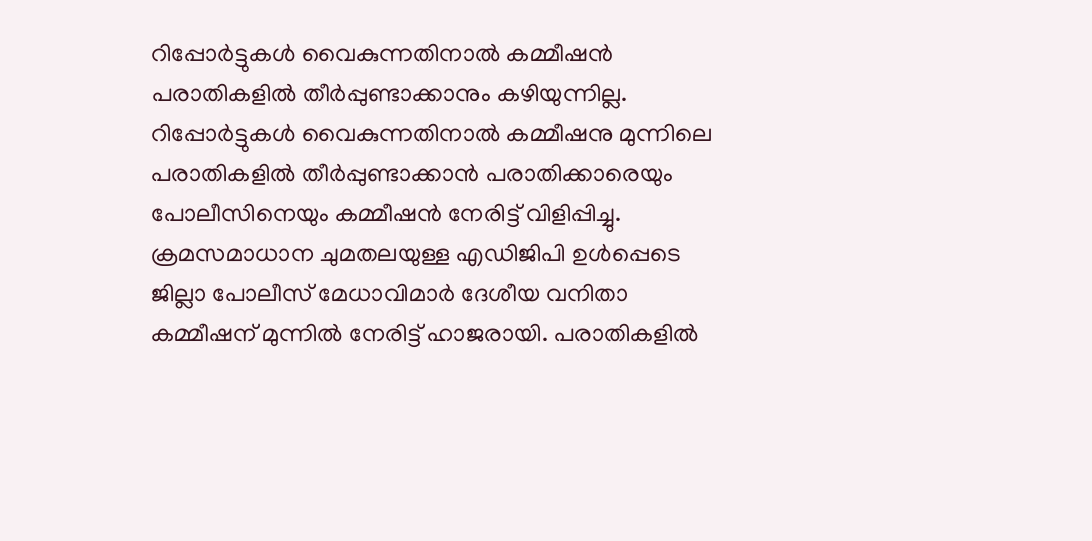റിപ്പോര്‍ട്ടുകള്‍ വൈകുന്നതിനാല്‍ കമ്മീഷന്‍ പരാതികളില്‍ തീര്‍പ്പുണ്ടാക്കാനും കഴിയുന്നില്ല. റിപ്പോര്‍ട്ടുകള്‍ വൈകുന്നതിനാല്‍ കമ്മീഷനു മുന്നിലെ പരാതികളില്‍ തീര്‍പ്പുണ്ടാക്കാന്‍ പരാതിക്കാരെയും പോലീസിനെയും കമ്മീഷന്‍ നേരിട്ട് വിളിപ്പിച്ചു. ക്രമസമാധാന ചുമതലയുള്ള എഡിജിപി ഉള്‍പ്പെടെ ജില്ലാ പോലീസ് മേധാവിമാര്‍ ദേശീയ വനിതാ കമ്മീഷന് മുന്നില്‍ നേരിട്ട് ഹാജരായി. പരാതികളില്‍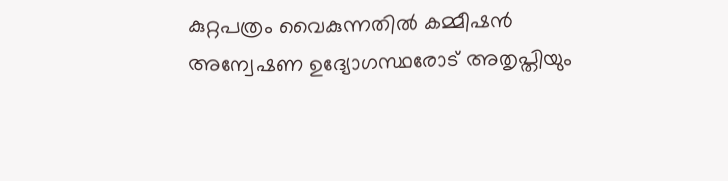കുറ്റപത്രം വൈകുന്നതില്‍ കമ്മീഷന്‍ അന്വേഷണ ഉദ്യോഗസ്ഥരോട് അതൃപ്തിയും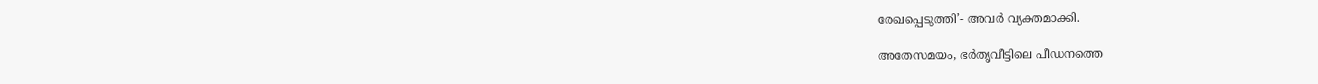രേഖപ്പെടുത്തി’- അവര്‍ വ്യക്തമാക്കി.

അതേസമയം, ഭര്‍തൃവീട്ടിലെ പീഡനത്തെ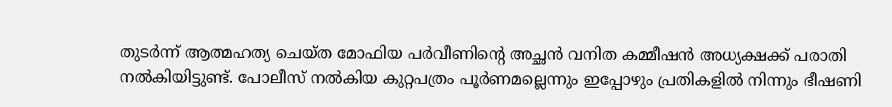തുടര്‍ന്ന് ആത്മഹത്യ ചെയ്ത മോഫിയ പര്‍വീണിന്റെ അച്ഛന്‍ വനിത കമ്മീഷന്‍ അധ്യക്ഷക്ക് പരാതി നല്‍കിയിട്ടുണ്ട്. പോലീസ് നല്‍കിയ കുറ്റപത്രം പൂര്‍ണമല്ലെന്നും ഇപ്പോഴും പ്രതികളില്‍ നിന്നും ഭീഷണി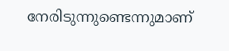നേരിടുന്നുണ്ടെന്നുമാണ്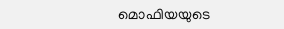മൊഫിയയുടെ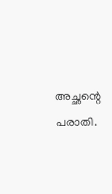അച്ഛന്റെ പരാതി.